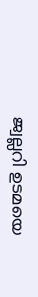ജ്വല്ലറി ഉടമയെ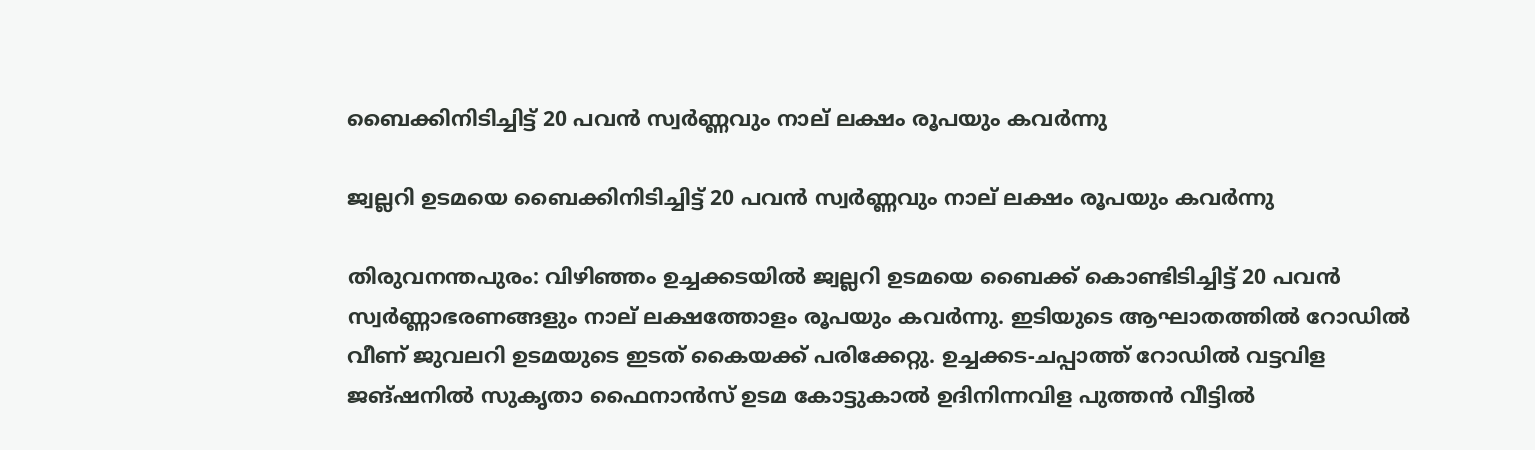ബൈക്കിനിടിച്ചിട്ട് 20 പവൻ സ്വർണ്ണവും നാല് ലക്ഷം രൂപയും കവർന്നു

ജ്വല്ലറി ഉടമയെ ബൈക്കിനിടിച്ചിട്ട് 20 പവൻ സ്വർണ്ണവും നാല് ലക്ഷം രൂപയും കവർന്നു

തിരുവനന്തപുരം: വിഴിഞ്ഞം ഉച്ചക്കടയിൽ ജ്വല്ലറി ഉടമയെ ബൈക്ക് കൊണ്ടിടിച്ചിട്ട് 20 പവൻ സ്വർണ്ണാഭരണങ്ങളും നാല് ലക്ഷത്തോളം രൂപയും കവർന്നു. ഇടിയുടെ ആഘാതത്തിൽ റോഡിൽ വീണ് ജുവലറി ഉടമയുടെ ഇടത് കൈയക്ക് പരിക്കേറ്റു. ഉച്ചക്കട-ചപ്പാത്ത് റോഡിൽ വട്ടവിള ജങ്ഷനിൽ സുകൃതാ ഫൈനാൻസ് ഉടമ കോട്ടുകാൽ ഉദിനിന്നവിള പുത്തൻ വീട്ടിൽ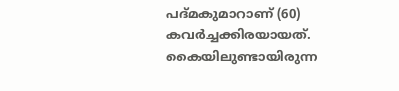പദ്മകുമാറാണ് (60) കവർച്ചക്കിരയായത്. കൈയിലുണ്ടായിരുന്ന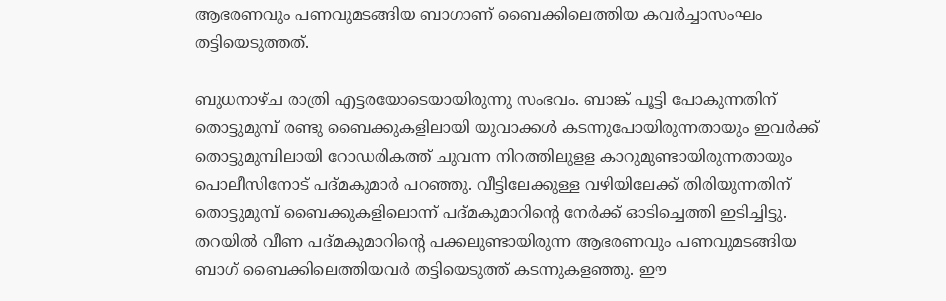ആഭരണവും പണവുമടങ്ങിയ ബാഗാണ് ബൈക്കിലെത്തിയ കവർച്ചാസംഘം തട്ടിയെടുത്തത്.

ബുധനാഴ്ച രാത്രി എട്ടരയോടെയായിരുന്നു സംഭവം. ബാങ്ക് പൂട്ടി പോകുന്നതിന് തൊട്ടുമുമ്പ് രണ്ടു ബൈക്കുകളിലായി യുവാക്കൾ കടന്നുപോയിരുന്നതായും ഇവർക്ക് തൊട്ടുമുമ്പിലായി റോഡരികത്ത് ചുവന്ന നിറത്തിലുളള കാറുമുണ്ടായിരുന്നതായും പൊലീസിനോട് പദ്മകുമാർ പറഞ്ഞു. വീട്ടിലേക്കുള്ള വഴിയിലേക്ക് തിരിയുന്നതിന് തൊട്ടുമുമ്പ് ബൈക്കുകളിലൊന്ന് പദ്മകുമാറിന്റെ നേർക്ക് ഓടിച്ചെത്തി ഇടിച്ചിട്ടു. തറയിൽ വീണ പദ്മകുമാറിന്റെ പക്കലുണ്ടായിരുന്ന ആഭരണവും പണവുമടങ്ങിയ ബാഗ് ബൈക്കിലെത്തിയവർ തട്ടിയെടുത്ത് കടന്നുകളഞ്ഞു. ഈ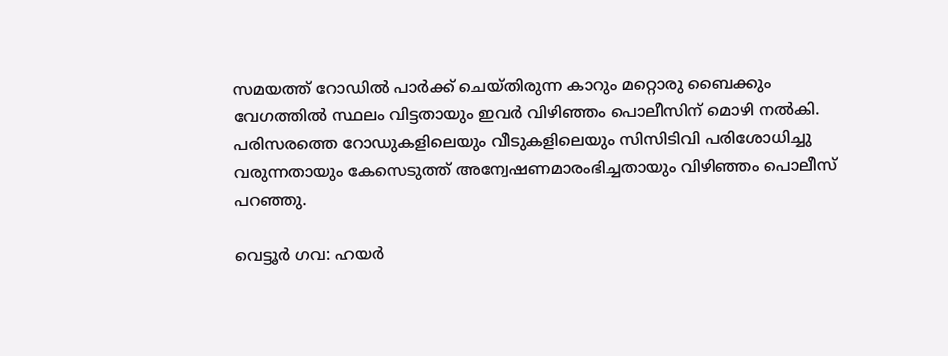സമയത്ത് റോഡിൽ പാർക്ക് ചെയ്തിരുന്ന കാറും മറ്റൊരു ബൈക്കും വേഗത്തിൽ സ്ഥലം വിട്ടതായും ഇവർ വിഴിഞ്ഞം പൊലീസിന് മൊഴി നൽകി. പരിസരത്തെ റോഡുകളിലെയും വീടുകളിലെയും സിസിടിവി പരിശോധിച്ചു വരുന്നതായും കേസെടുത്ത് അന്വേഷണമാരംഭിച്ചതായും വിഴിഞ്ഞം പൊലീസ് പറഞ്ഞു.

വെട്ടൂർ ഗവ: ഹയർ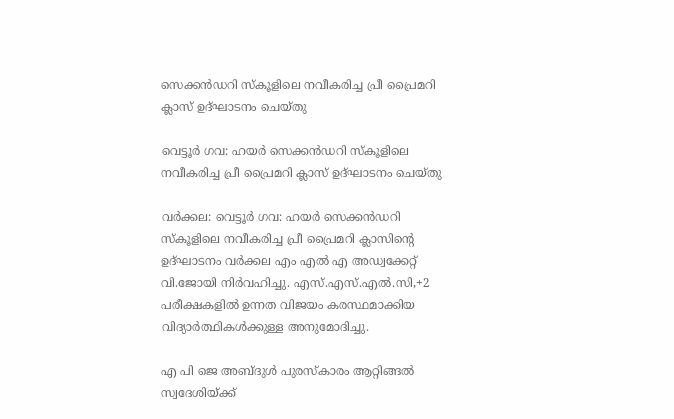സെക്കൻഡറി സ്കൂളിലെ നവീകരിച്ച പ്രീ പ്രൈമറി ക്ലാസ് ഉദ്ഘാടനം ചെയ്തു

വെട്ടൂർ ഗവ: ഹയർ സെക്കൻഡറി സ്കൂളിലെ നവീകരിച്ച പ്രീ പ്രൈമറി ക്ലാസ് ഉദ്ഘാടനം ചെയ്തു

വർക്കല: വെട്ടൂർ ഗവ: ഹയർ സെക്കൻഡറി സ്കൂളിലെ നവീകരിച്ച പ്രീ പ്രൈമറി ക്ലാസിന്റെ ഉദ്ഘാടനം വർക്കല എം എൽ എ അഡ്വക്കേറ്റ് വി.ജോയി നിർവഹിച്ചു. എസ്.എസ്.എൽ.സി,+2 പരീക്ഷകളിൽ ഉന്നത വിജയം കരസ്ഥമാക്കിയ വിദ്യാർത്ഥികൾക്കുള്ള അനുമോദിച്ചു.

എ പി ജെ അബ്ദുൾ പുരസ്‌കാരം ആറ്റിങ്ങൽ സ്വദേശിയ്ക്ക്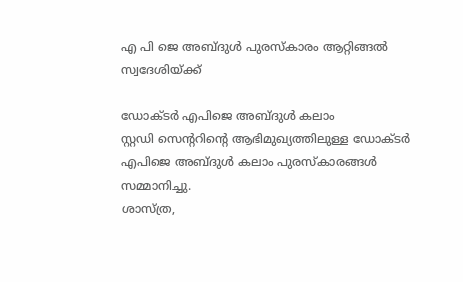എ പി ജെ അബ്ദുൾ പുരസ്‌കാരം ആറ്റിങ്ങൽ സ്വദേശിയ്ക്ക്

ഡോക്ടർ എപിജെ അബ്ദുൾ കലാം
സ്റ്റഡി സെന്ററിന്റെ ആഭിമുഖ്യത്തിലുള്ള ഡോക്ടർ എപിജെ അബ്ദുൾ കലാം പുരസ്കാരങ്ങൾ സമ്മാനിച്ചു.
ശാസ്ത്ര,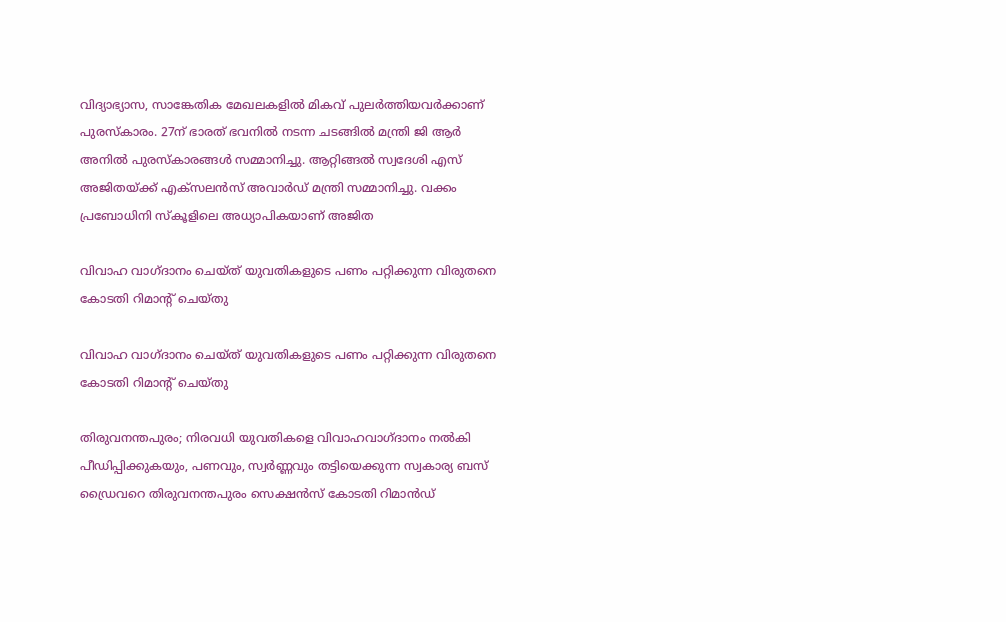വിദ്യാഭ്യാസ, സാങ്കേതിക മേഖലകളിൽ മികവ് പുലർത്തിയവർക്കാണ് പുരസ്കാരം. 27ന് ഭാരത് ഭവനിൽ നടന്ന ചടങ്ങിൽ മന്ത്രി ജി ആർ അനിൽ പുരസ്കാരങ്ങൾ സമ്മാനിച്ചു. ആറ്റിങ്ങൽ സ്വദേശി എസ് അജിതയ്ക്ക് എക്സലൻസ് അവാർഡ് മന്ത്രി സമ്മാനിച്ചു. വക്കം പ്രബോധിനി സ്കൂളിലെ അധ്യാപികയാണ് അജിത

വിവാഹ വാഗ്ദാനം ചെയ്ത് യുവതികളുടെ പണം പറ്റിക്കുന്ന വിരുതനെ കോടതി റിമാന്റ് ചെയ്തു

വിവാഹ വാഗ്ദാനം ചെയ്ത് യുവതികളുടെ പണം പറ്റിക്കുന്ന വിരുതനെ കോടതി റിമാന്റ് ചെയ്തു

തിരുവനന്തപുരം; നിരവധി യുവതികളെ വിവാഹവാഗ്ദാനം നൽകി പീഡിപ്പിക്കുകയും, പണവും, സ്വർണ്ണവും തട്ടിയെക്കുന്ന സ്വകാര്യ ബസ് ഡ്രൈവറെ തിരുവനന്തപുരം സെക്ഷൻസ് കോടതി റിമാൻഡ്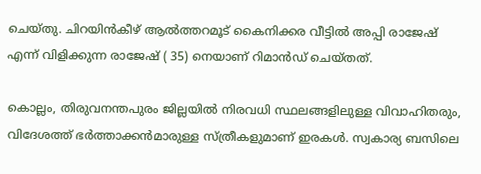ചെയ്തു. ചിറയിൻകീഴ് ആൽത്തറമൂട് കൈനിക്കര വീട്ടിൽ അപ്പി രാജേഷ് എന്ന് വിളിക്കുന്ന രാജേഷ് ( 35) നെയാണ് റിമാൻഡ് ചെയ്തത്.

കൊല്ലം, തിരുവനന്തപുരം ജില്ലയിൽ നിരവധി സ്ഥലങ്ങളിലുള്ള വിവാഹിതരും, വിദേശത്ത് ഭർത്താക്കൻമാരുള്ള സ്ത്രീകളുമാണ് ഇരകൾ. സ്വകാര്യ ബസിലെ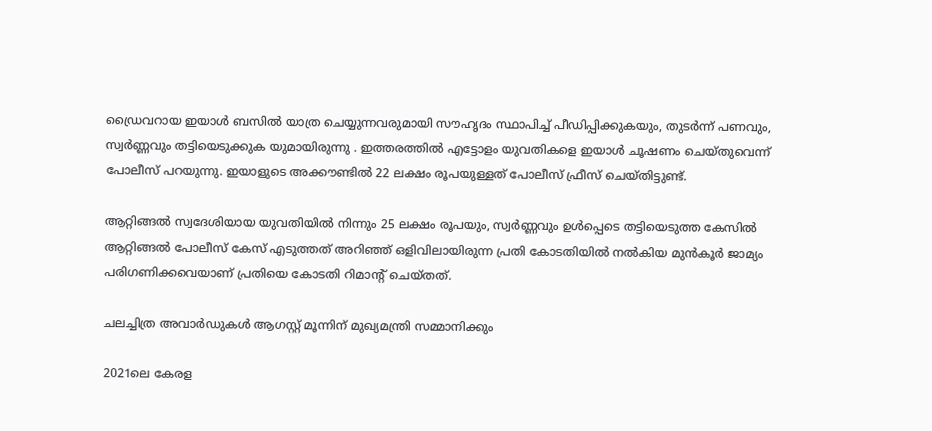ഡ്രൈവറായ ഇയാൾ ബസിൽ യാത്ര ചെയ്യുന്നവരുമായി സൗഹൃദം സ്ഥാപിച്ച് പീഡിപ്പിക്കുകയും, തുടർന്ന് പണവും, സ്വർണ്ണവും തട്ടിയെടുക്കുക യുമായിരുന്നു . ഇത്തരത്തിൽ എട്ടോളം യുവതികളെ ഇയാൾ ചൂഷണം ചെയ്തുവെന്ന് പോലീസ് പറയുന്നു. ഇയാളുടെ അക്കൗണ്ടിൽ 22 ലക്ഷം രൂപയുള്ളത് പോലീസ് ഫ്രീസ് ചെയ്തിട്ടുണ്ട്.

ആറ്റിങ്ങൽ സ്വദേശിയായ യുവതിയിൽ നിന്നും 25 ലക്ഷം രൂപയും, സ്വർണ്ണവും ഉൾപ്പെടെ തട്ടിയെടുത്ത കേസിൽ ആറ്റിങ്ങൽ പോലീസ് കേസ് എടുത്തത് അറിഞ്ഞ് ഒളിവിലായിരുന്ന പ്രതി കോടതിയിൽ നൽകിയ മുൻകൂർ ജാമ്യം പരിഗണിക്കവെയാണ് പ്രതിയെ കോടതി റിമാന്റ് ചെയ്തത്.

ചലച്ചിത്ര അവാര്‍ഡുകള്‍ ആഗസ്റ്റ് മൂന്നിന് മുഖ്യമന്ത്രി സമ്മാനിക്കും

2021ലെ കേരള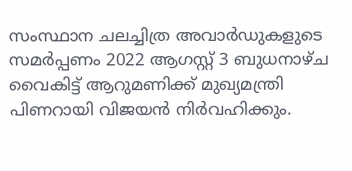സംസ്ഥാന ചലച്ചിത്ര അവാര്‍ഡുകളുടെ സമര്‍പ്പണം 2022 ആഗസ്റ്റ് 3 ബുധനാഴ്ച വൈകിട്ട് ആറുമണിക്ക് മുഖ്യമന്ത്രി പിണറായി വിജയന്‍ നിര്‍വഹിക്കും.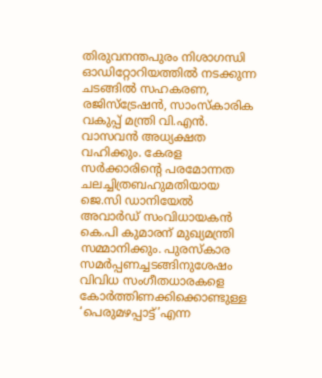തിരുവനന്തപുരം നിശാഗന്ധി ഓഡിറ്റോറിയത്തില്‍ നടക്കുന്ന ചടങ്ങില്‍ സഹകരണ, രജിസ്ട്രേഷന്‍, സാംസ്കാരിക വകുപ്പ് മന്ത്രി വി.എന്‍. വാസവന്‍ അധ്യക്ഷത വഹിക്കും. കേരള സര്‍ക്കാരിന്റെ പരമോന്നത ചലച്ചിത്രബഹുമതിയായ ജെ.സി ഡാനിയേല്‍ അവാര്‍ഡ് സംവിധായകന്‍ കെ.പി കുമാരന് മുഖ്യമന്ത്രി സമ്മാനിക്കും. പുരസ്കാര സമര്‍പ്പണച്ചടങ്ങിനുശേഷം വിവിധ സംഗീതധാരകളെ കോര്‍ത്തിണക്കിക്കൊണ്ടുള്ള ‘പെരുമഴപ്പാട്ട്’എന്ന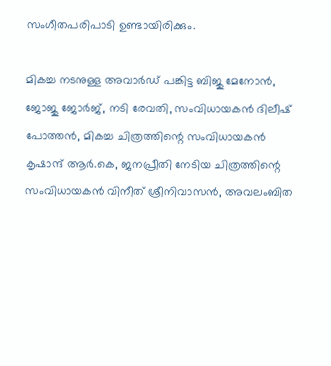സംഗീതപരിപാടി ഉണ്ടായിരിക്കും.

മികച്ച നടനുള്ള അവാര്‍ഡ് പങ്കിട്ട ബിജു മേനോന്‍, ജോജു ജോര്‍ജ്, നടി രേവതി, സംവിധായകന്‍ ദിലീഷ് പോത്തന്‍, മികച്ച ചിത്രത്തിന്റെ സംവിധായകന്‍ കൃഷാന്ദ് ആര്‍.കെ, ജനപ്രീതി നേടിയ ചിത്രത്തിന്റെ സംവിധായകന്‍ വിനീത് ശ്രീനിവാസന്‍, അവലംബിത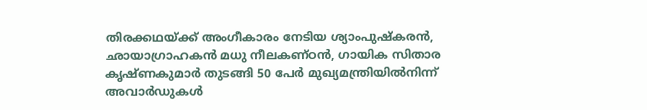തിരക്കഥയ്ക്ക് അംഗീകാരം നേടിയ ശ്യാംപുഷ്കരന്‍, ഛായാഗ്രാഹകന്‍ മധു നീലകണ്ഠന്‍, ഗായിക സിതാര കൃഷ്ണകുമാര്‍ തുടങ്ങി 50 പേര്‍ മുഖ്യമന്ത്രിയില്‍നിന്ന് അവാര്‍ഡുകള്‍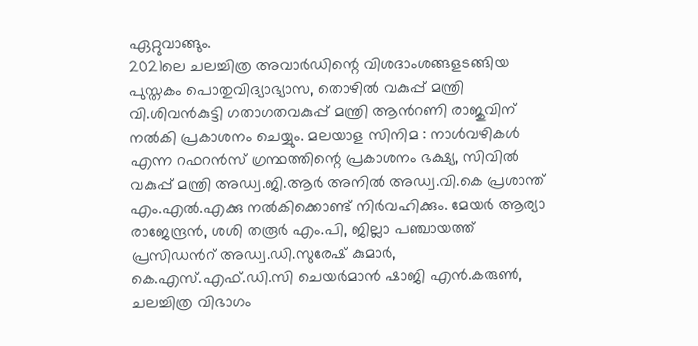ഏറ്റുവാങ്ങും.
2021ലെ ചലച്ചിത്ര അവാര്‍ഡിന്റെ വിശദാംശങ്ങളടങ്ങിയ പുസ്തകം പൊതുവിദ്യാഭ്യാസ, തൊഴില്‍ വകുപ്പ് മന്ത്രി വി.ശിവന്‍കുട്ടി ഗതാഗതവകുപ്പ് മന്ത്രി ആന്‍റണി രാജുവിന് നല്‍കി പ്രകാശനം ചെയ്യും. മലയാള സിനിമ : നാള്‍വഴികള്‍ എന്ന റഫറന്‍സ് ഗ്രന്ഥത്തിന്റെ പ്രകാശനം ഭക്ഷ്യ, സിവില്‍ വകുപ്പ് മന്ത്രി അഡ്വ.ജി.ആര്‍ അനില്‍ അഡ്വ.വി.കെ പ്രശാന്ത് എം.എല്‍.എക്കു നല്‍കിക്കൊണ്ട് നിര്‍വഹിക്കും. മേയര്‍ ആര്യാ രാജേന്ദ്രന്‍, ശശി തരൂര്‍ എം.പി, ജില്ലാ പഞ്ചായത്ത് പ്രസിഡന്‍റ് അഡ്വ.ഡി.സുരേഷ് കുമാര്‍, കെ.എസ്.എഫ്.ഡി.സി ചെയര്‍മാന്‍ ഷാജി എന്‍.കരുണ്‍, ചലച്ചിത്ര വിഭാഗം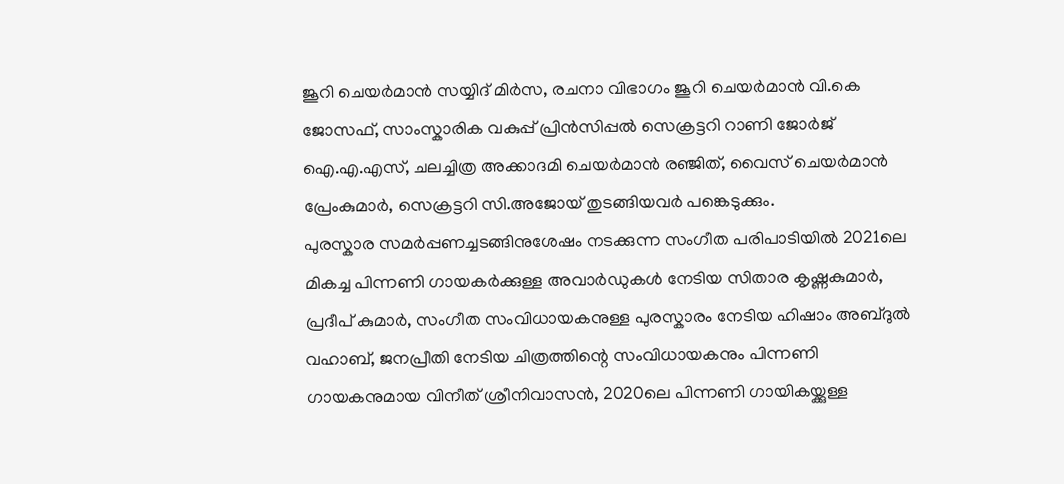ജൂറി ചെയര്‍മാന്‍ സയ്യിദ് മിര്‍സ, രചനാ വിഭാഗം ജൂറി ചെയര്‍മാന്‍ വി.കെ ജോസഫ്, സാംസ്കാരിക വകുപ്പ് പ്രിന്‍സിപ്പല്‍ സെക്രട്ടറി റാണി ജോര്‍ജ് ഐ.എ.എസ്, ചലച്ചിത്ര അക്കാദമി ചെയര്‍മാന്‍ രഞ്ജിത്, വൈസ് ചെയര്‍മാന്‍ പ്രേംകുമാര്‍, സെക്രട്ടറി സി.അജോയ് തുടങ്ങിയവര്‍ പങ്കെടുക്കും.
പുരസ്കാര സമര്‍പ്പണച്ചടങ്ങിനുശേഷം നടക്കുന്ന സംഗീത പരിപാടിയില്‍ 2021ലെ മികച്ച പിന്നണി ഗായകര്‍ക്കുള്ള അവാര്‍ഡുകള്‍ നേടിയ സിതാര കൃഷ്ണകുമാര്‍, പ്രദീപ് കുമാര്‍, സംഗീത സംവിധായകനുള്ള പുരസ്കാരം നേടിയ ഹിഷാം അബ്ദുല്‍ വഹാബ്, ജനപ്രീതി നേടിയ ചിത്രത്തിന്റെ സംവിധായകനും പിന്നണി ഗായകനുമായ വിനീത് ശ്രീനിവാസന്‍, 2020ലെ പിന്നണി ഗായികയ്ക്കുള്ള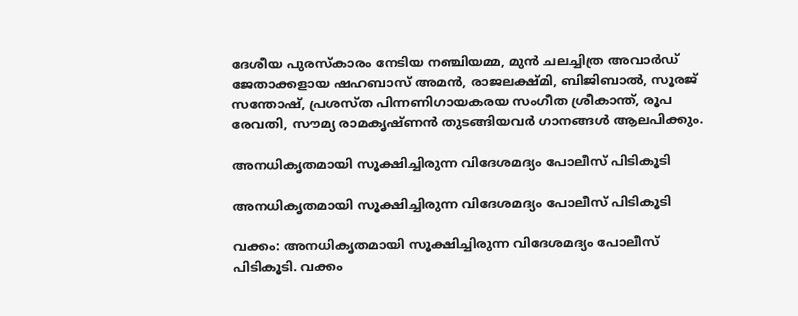ദേശീയ പുരസ്കാരം നേടിയ നഞ്ചിയമ്മ, മുന്‍ ചലച്ചിത്ര അവാര്‍ഡ് ജേതാക്കളായ ഷഹബാസ് അമന്‍, രാജലക്ഷ്മി, ബിജിബാല്‍, സൂരജ് സന്തോഷ്, പ്രശസ്ത പിന്നണിഗായകരയ സംഗീത ശ്രീകാന്ത്, രൂപ രേവതി, സൗമ്യ രാമകൃഷ്ണന്‍ തുടങ്ങിയവര്‍ ഗാനങ്ങള്‍ ആലപിക്കും.

അനധികൃതമായി സൂക്ഷിച്ചിരുന്ന വിദേശമദ്യം പോലീസ് പിടികൂടി

അനധികൃതമായി സൂക്ഷിച്ചിരുന്ന വിദേശമദ്യം പോലീസ് പിടികൂടി

വക്കം: അനധികൃതമായി സൂക്ഷിച്ചിരുന്ന വിദേശമദ്യം പോലീസ് പിടികൂടി. വക്കം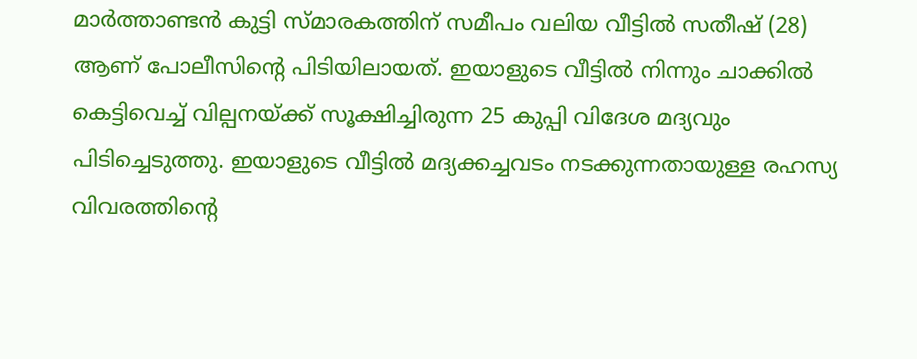മാർത്താണ്ടൻ കുട്ടി സ്മാരകത്തിന് സമീപം വലിയ വീട്ടിൽ സതീഷ് (28) ആണ് പോലീസിന്റെ പിടിയിലായത്. ഇയാളുടെ വീട്ടിൽ നിന്നും ചാക്കിൽ കെട്ടിവെച്ച് വില്പനയ്ക്ക് സൂക്ഷിച്ചിരുന്ന 25 കുപ്പി വിദേശ മദ്യവും പിടിച്ചെടുത്തു. ഇയാളുടെ വീട്ടിൽ മദ്യക്കച്ചവടം നടക്കുന്നതായുള്ള രഹസ്യ വിവരത്തിന്റെ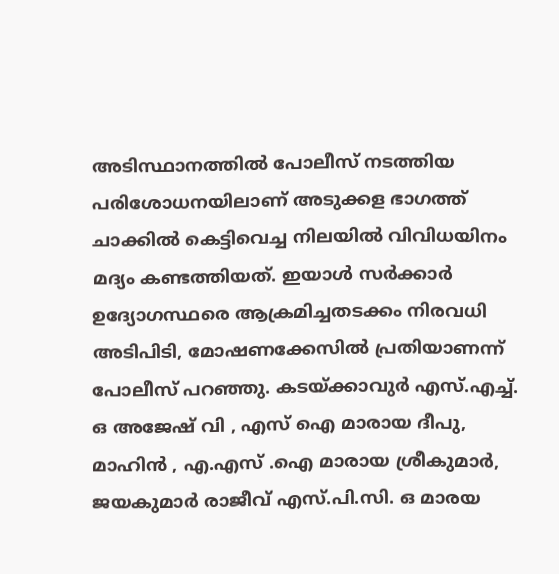അടിസ്ഥാനത്തിൽ പോലീസ് നടത്തിയ പരിശോധനയിലാണ് അടുക്കള ഭാഗത്ത് ചാക്കിൽ കെട്ടിവെച്ച നിലയിൽ വിവിധയിനം മദ്യം കണ്ടത്തിയത്. ഇയാൾ സർക്കാർ ഉദ്യോഗസ്ഥരെ ആക്രമിച്ചതടക്കം നിരവധി അടിപിടി, മോഷണക്കേസിൽ പ്രതിയാണന്ന് പോലീസ് പറഞ്ഞു. കടയ്ക്കാവുർ എസ്.എച്ച്. ഒ അജേഷ് വി , എസ് ഐ മാരായ ദീപു, മാഹിൻ , എ.എസ് .ഐ മാരായ ശ്രീകുമാർ, ജയകുമാർ രാജീവ് എസ്.പി.സി. ഒ മാരയ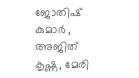ജോതിഷ് കുമാർ , അജിത് കൃഷ്ണ, മേരി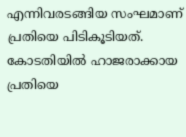എന്നിവരടങ്ങിയ സംഘമാണ് പ്രതിയെ പിടികൂടിയത്. കോടതിയിൽ ഹാജരാക്കായ പ്രതിയെ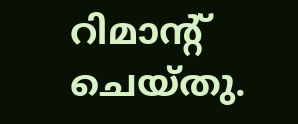റിമാന്റ് ചെയ്തു.